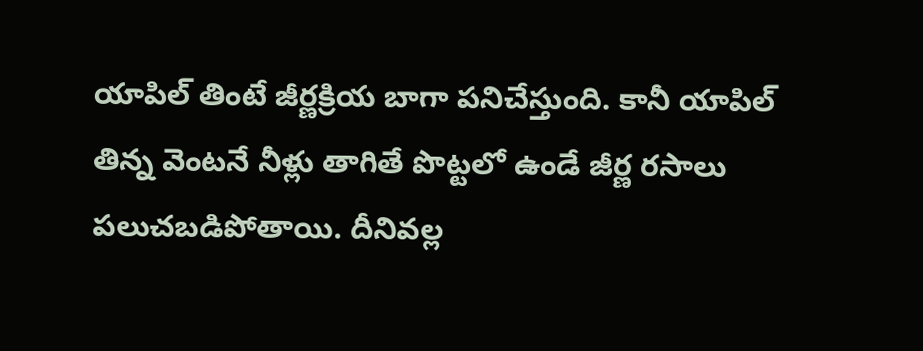యాపిల్ తింటే జీర్ణక్రియ బాగా పనిచేస్తుంది. కానీ యాపిల్ తిన్న వెంటనే నీళ్లు తాగితే పొట్టలో ఉండే జీర్ణ రసాలు పలుచబడిపోతాయి. దీనివల్ల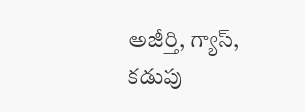అజీర్తి, గ్యాస్, కడుపు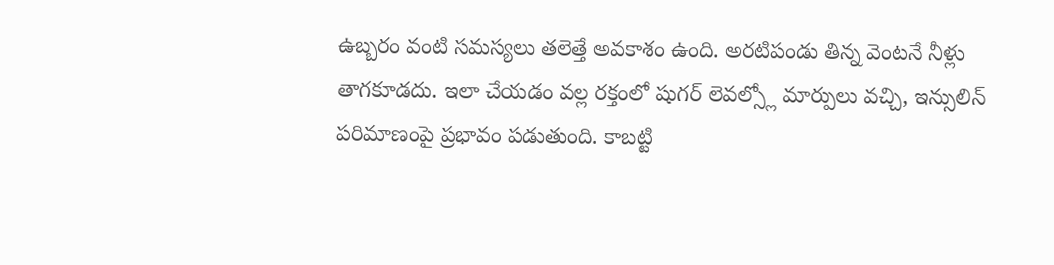ఉబ్బరం వంటి సమస్యలు తలెత్తే అవకాశం ఉంది. అరటిపండు తిన్న వెంటనే నీళ్లు తాగకూడదు. ఇలా చేయడం వల్ల రక్తంలో షుగర్ లెవల్స్లో మార్పులు వచ్చి, ఇన్సులిన్ పరిమాణంపై ప్రభావం పడుతుంది. కాబట్టి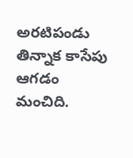అరటిపండు తిన్నాక కాసేపు ఆగడం మంచిది.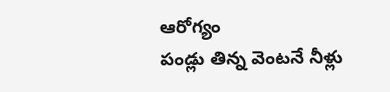ఆరోగ్యం
పండ్లు తిన్న వెంటనే నీళ్లు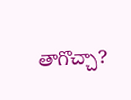తాగొచ్చా?